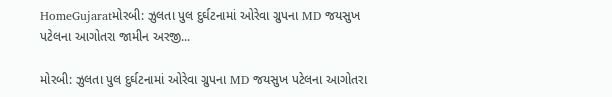HomeGujaratમોરબી: ઝુલતા પુલ દુર્ઘટનામાં ઓરેવા ગ્રુપના MD જયસુખ પટેલના આગોતરા જામીન અરજી...

મોરબી: ઝુલતા પુલ દુર્ઘટનામાં ઓરેવા ગ્રુપના MD જયસુખ પટેલના આગોતરા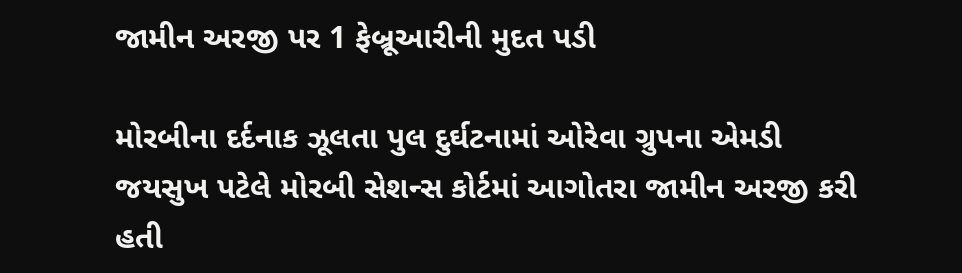જામીન અરજી પર 1 ફેબ્રૂઆરીની મુદત પડી

મોરબીના દર્દનાક ઝૂલતા પુલ દુર્ઘટનામાં ઓરેવા ગ્રુપના એમડી જયસુખ પટેલે મોરબી સેશન્સ કોર્ટમાં આગોતરા જામીન અરજી કરી હતી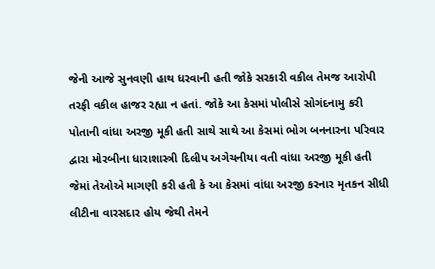જેની આજે સુનવણી હાથ ધરવાની હતી જોકે સરકારી વકીલ તેમજ આરોપી તરફી વકીલ હાજર રહ્યા ન હતાં. જોકે આ કેસમાં પોલીસે સોગંદનામુ કરી પોતાની વાંધા અરજી મૂકી હતી સાથે સાથે આ કેસમાં ભોગ બનનારના પરિવાર દ્વારા મોરબીના ધારાશાસ્ત્રી દિલીપ અગેચનીયા વતી વાંધા અરજી મૂકી હતી જેમાં તેઓએ માગણી કરી હતી કે આ કેસમાં વાંધા અરજી કરનાર મૃતકન સીધી લીટીના વારસદાર હોય જેથી તેમને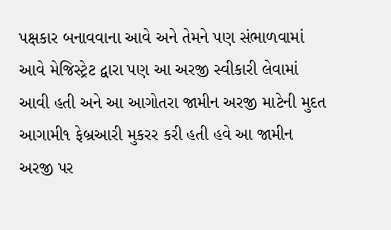પક્ષકાર બનાવવાના આવે અને તેમને પણ સંભાળવામાં આવે મેજિસ્ટ્રેટ દ્વારા પણ આ અરજી સ્વીકારી લેવામાં આવી હતી અને આ આગોતરા જામીન અરજી માટેની મુદત આગામી૧ ફેબ્રઆરી મુકરર કરી હતી હવે આ જામીન અરજી પર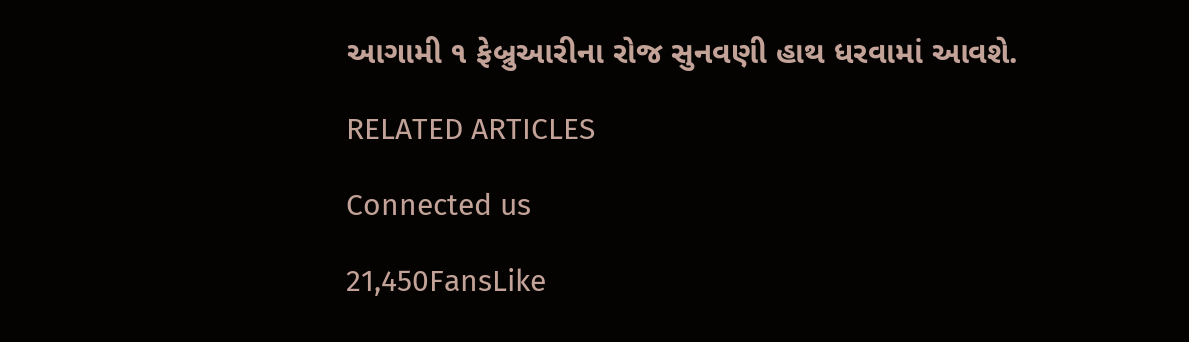આગામી ૧ ફેબ્રુઆરીના રોજ સુનવણી હાથ ધરવામાં આવશે.

RELATED ARTICLES

Connected us

21,450FansLike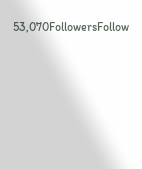53,070FollowersFollow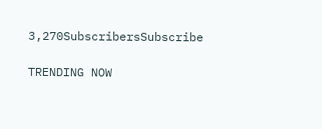3,270SubscribersSubscribe

TRENDING NOW